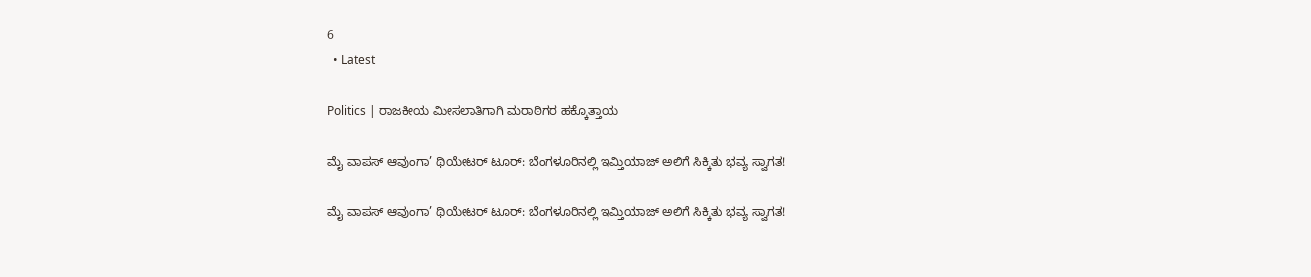6
  • Latest

Politics | ರಾಜಕೀಯ ಮೀಸಲಾತಿಗಾಗಿ ಮರಾಠಿಗರ ಹಕ್ಕೊತ್ತಾಯ

ಮೈ ವಾಪಸ್ ಆವುಂಗಾ’ ಥಿಯೇಟರ್ ಟೂರ್: ಬೆಂಗಳೂರಿನಲ್ಲಿ ಇಮ್ತಿಯಾಜ್ ಅಲಿಗೆ ಸಿಕ್ಕಿತು ಭವ್ಯ ಸ್ವಾಗತ!

ಮೈ ವಾಪಸ್ ಆವುಂಗಾ’ ಥಿಯೇಟರ್ ಟೂರ್: ಬೆಂಗಳೂರಿನಲ್ಲಿ ಇಮ್ತಿಯಾಜ್ ಅಲಿಗೆ ಸಿಕ್ಕಿತು ಭವ್ಯ ಸ್ವಾಗತ!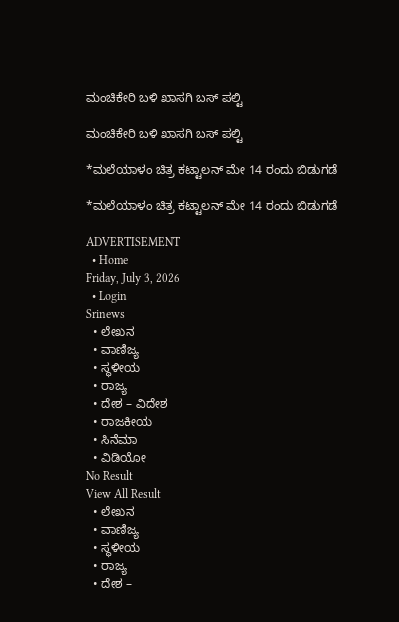ಮಂಚಿಕೇರಿ‌ ಬಳಿ ಖಾಸಗಿ ಬಸ್ ಪಲ್ಟಿ

ಮಂಚಿಕೇರಿ‌ ಬಳಿ ಖಾಸಗಿ ಬಸ್ ಪಲ್ಟಿ

*ಮಲೆಯಾಳಂ ಚಿತ್ರ ಕಟ್ಟಾಲನ್ ಮೇ 14 ರಂದು ಬಿಡುಗಡೆ

*ಮಲೆಯಾಳಂ ಚಿತ್ರ ಕಟ್ಟಾಲನ್ ಮೇ 14 ರಂದು ಬಿಡುಗಡೆ

ADVERTISEMENT
  • Home
Friday, July 3, 2026
  • Login
Srinews
  • ಲೇಖನ
  • ವಾಣಿಜ್ಯ
  • ಸ್ಥಳೀಯ
  • ರಾಜ್ಯ
  • ದೇಶ – ವಿದೇಶ
  • ರಾಜಕೀಯ
  • ಸಿನೆಮಾ
  • ವಿಡಿಯೋ
No Result
View All Result
  • ಲೇಖನ
  • ವಾಣಿಜ್ಯ
  • ಸ್ಥಳೀಯ
  • ರಾಜ್ಯ
  • ದೇಶ –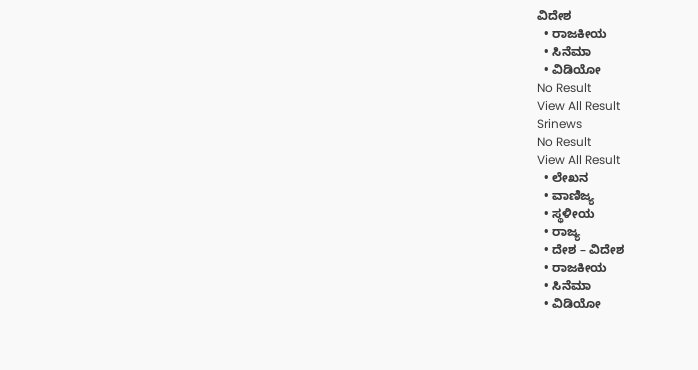ವಿದೇಶ
  • ರಾಜಕೀಯ
  • ಸಿನೆಮಾ
  • ವಿಡಿಯೋ
No Result
View All Result
Srinews
No Result
View All Result
  • ಲೇಖನ
  • ವಾಣಿಜ್ಯ
  • ಸ್ಥಳೀಯ
  • ರಾಜ್ಯ
  • ದೇಶ – ವಿದೇಶ
  • ರಾಜಕೀಯ
  • ಸಿನೆಮಾ
  • ವಿಡಿಯೋ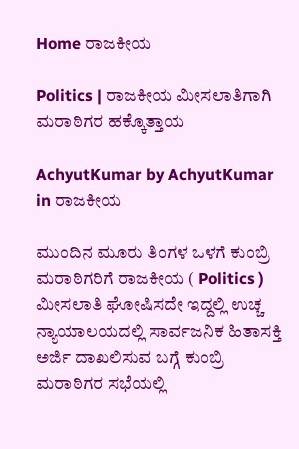Home ರಾಜಕೀಯ

Politics | ರಾಜಕೀಯ ಮೀಸಲಾತಿಗಾಗಿ ಮರಾಠಿಗರ ಹಕ್ಕೊತ್ತಾಯ

AchyutKumar by AchyutKumar
in ರಾಜಕೀಯ

ಮುಂದಿನ ಮೂರು ತಿಂಗಳ ಒಳಗೆ ಕುಂಬ್ರಿ ಮರಾಠಿಗರಿಗೆ ರಾಜಕೀಯ ( Politics ) ಮೀಸಲಾತಿ ಘೋಷಿಸದೇ ಇದ್ದಲ್ಲಿ ಉಚ್ಚ ನ್ಯಾಯಾಲಯದಲ್ಲಿ ಸಾರ್ವಜನಿಕ ಹಿತಾಸಕ್ತಿ ಅರ್ಜಿ ದಾಖಲಿಸುವ ಬಗ್ಗೆ ಕುಂಬ್ರಿ ಮರಾಠಿಗರ ಸಭೆಯಲ್ಲಿ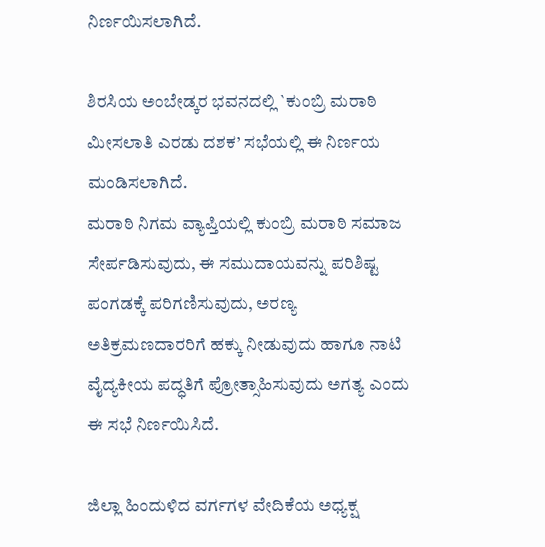ನಿರ್ಣಯಿಸಲಾಗಿದೆ.

ಶಿರಸಿಯ ಅಂಬೇಡ್ಕರ ಭವನದಲ್ಲಿ `ಕುಂಬ್ರಿ ಮರಾಠಿ ಮೀಸಲಾತಿ ಎರಡು ದಶಕ’ ಸಭೆಯಲ್ಲಿ ಈ ನಿರ್ಣಯ ಮಂಡಿಸಲಾಗಿದೆ.
ಮರಾಠಿ ನಿಗಮ ವ್ಯಾಪ್ತಿಯಲ್ಲಿ ಕುಂಬ್ರಿ ಮರಾಠಿ ಸಮಾಜ ಸೇರ್ಪಡಿಸುವುದು, ಈ ಸಮುದಾಯವನ್ನು ಪರಿಶಿಷ್ಟ ಪಂಗಡಕ್ಕೆ ಪರಿಗಣಿಸುವುದು, ಅರಣ್ಯ ಅತಿಕ್ರಮಣದಾರರಿಗೆ ಹಕ್ಕು ನೀಡುವುದು ಹಾಗೂ ನಾಟಿ ವೈದ್ಯಕೀಯ ಪದ್ಧತಿಗೆ ಪ್ರೋತ್ಸಾಹಿಸುವುದು ಅಗತ್ಯ ಎಂದು ಈ ಸಭೆ ನಿರ್ಣಯಿಸಿದೆ.

ಜಿಲ್ಲಾ ಹಿಂದುಳಿದ ವರ್ಗಗಳ ವೇದಿಕೆಯ ಅಧ್ಯಕ್ಷ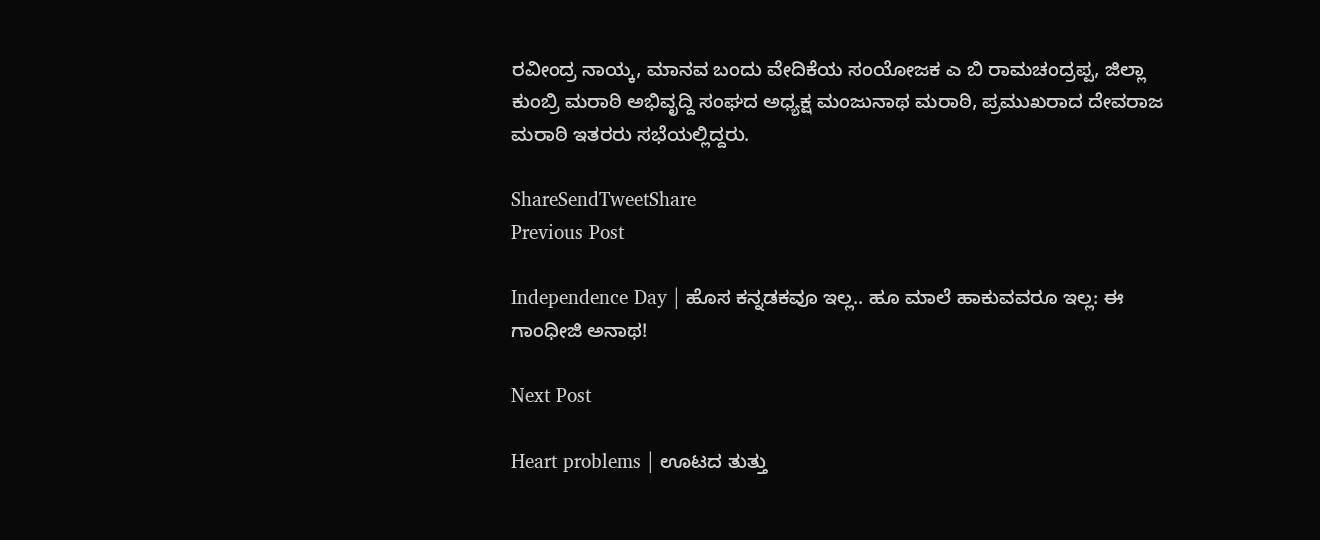ರವೀಂದ್ರ ನಾಯ್ಕ, ಮಾನವ ಬಂದು ವೇದಿಕೆಯ ಸಂಯೋಜಕ ಎ ಬಿ ರಾಮಚಂದ್ರಪ್ಪ, ಜಿಲ್ಲಾ ಕುಂಬ್ರಿ ಮರಾಠಿ ಅಭಿವೃದ್ದಿ ಸಂಘದ ಅಧ್ಯಕ್ಷ ಮಂಜುನಾಥ ಮರಾಠಿ, ಪ್ರಮುಖರಾದ ದೇವರಾಜ ಮರಾಠಿ ಇತರರು ಸಭೆಯಲ್ಲಿದ್ದರು.

ShareSendTweetShare
Previous Post

Independence Day | ಹೊಸ ಕನ್ನಡಕವೂ ಇಲ್ಲ.. ಹೂ ಮಾಲೆ ಹಾಕುವವರೂ ಇಲ್ಲ: ಈ ಗಾಂಧೀಜಿ ಅನಾಥ!

Next Post

Heart problems | ಊಟದ ತುತ್ತು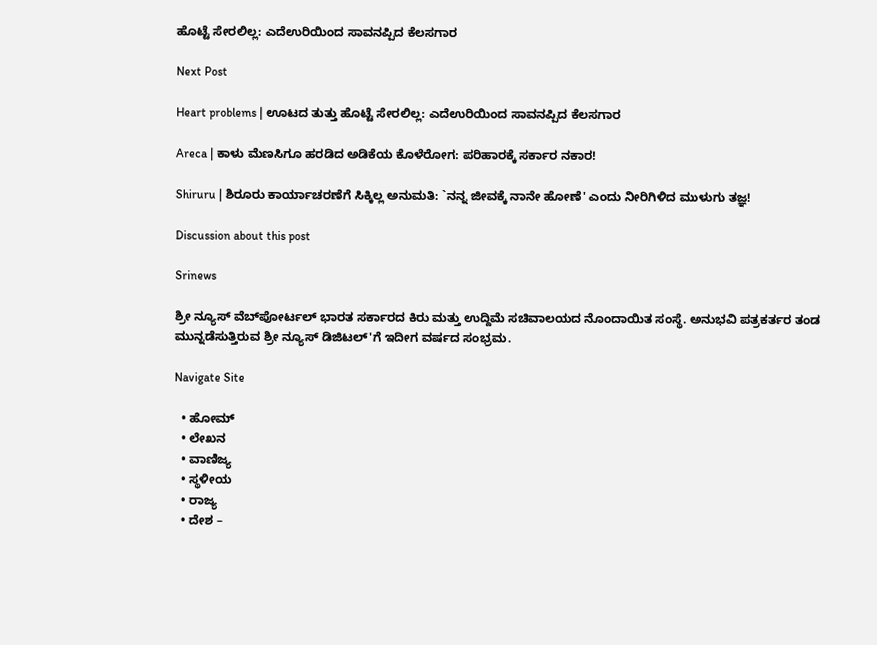ಹೊಟ್ಟೆ ಸೇರಲಿಲ್ಲ: ಎದೆಉರಿಯಿಂದ ಸಾವನಪ್ಪಿದ ಕೆಲಸಗಾರ

Next Post

Heart problems | ಊಟದ ತುತ್ತು ಹೊಟ್ಟೆ ಸೇರಲಿಲ್ಲ: ಎದೆಉರಿಯಿಂದ ಸಾವನಪ್ಪಿದ ಕೆಲಸಗಾರ

Areca | ಕಾಳು ಮೆಣಸಿಗೂ ಹರಡಿದ ಅಡಿಕೆಯ ಕೊಳೆರೋಗ: ಪರಿಹಾರಕ್ಕೆ ಸರ್ಕಾರ ನಕಾರ!

Shiruru | ಶಿರೂರು ಕಾರ್ಯಾಚರಣೆಗೆ ಸಿಕ್ಕಿಲ್ಲ ಅನುಮತಿ: `ನನ್ನ ಜೀವಕ್ಕೆ ನಾನೇ ಹೋಣೆ' ಎಂದು ನೀರಿಗಿಳಿದ ಮುಳುಗು ತಜ್ಞ!

Discussion about this post

Srinews

ಶ್ರೀ ನ್ಯೂಸ್ ವೆಬ್‌ಪೋರ್ಟಲ್ ಭಾರತ ಸರ್ಕಾರದ ಕಿರು ಮತ್ತು ಉದ್ದಿಮೆ ಸಚಿವಾಲಯದ ನೊಂದಾಯಿತ ಸಂಸ್ಥೆ. ಅನುಭವಿ ಪತ್ರಕರ್ತರ ತಂಡ ಮುನ್ನಡೆಸುತ್ತಿರುವ ಶ್ರೀ ನ್ಯೂಸ್ ಡಿಜಿಟಲ್'ಗೆ ಇದೀಗ ವರ್ಷದ ಸಂಭ್ರಮ.

Navigate Site

  • ಹೋಮ್
  • ಲೇಖನ
  • ವಾಣಿಜ್ಯ
  • ಸ್ಥಳೀಯ
  • ರಾಜ್ಯ
  • ದೇಶ –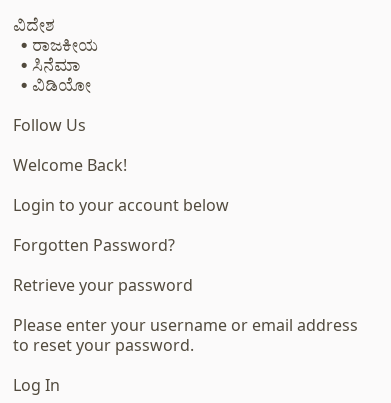ವಿದೇಶ
  • ರಾಜಕೀಯ
  • ಸಿನೆಮಾ
  • ವಿಡಿಯೋ

Follow Us

Welcome Back!

Login to your account below

Forgotten Password?

Retrieve your password

Please enter your username or email address to reset your password.

Log In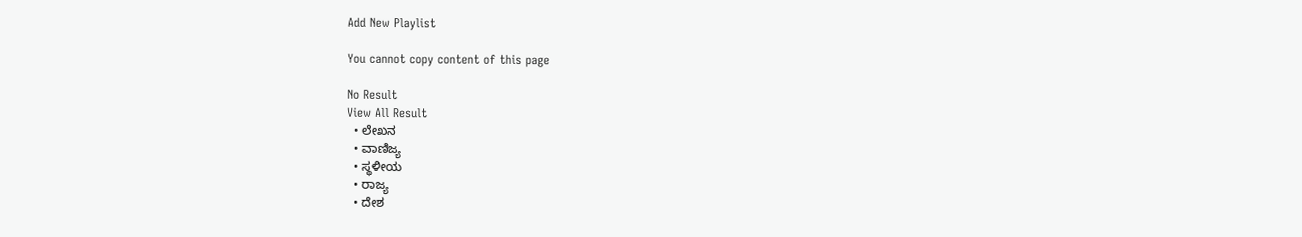Add New Playlist

You cannot copy content of this page

No Result
View All Result
  • ಲೇಖನ
  • ವಾಣಿಜ್ಯ
  • ಸ್ಥಳೀಯ
  • ರಾಜ್ಯ
  • ದೇಶ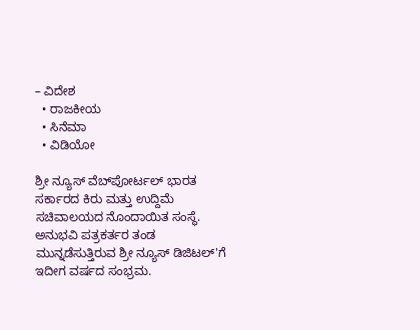– ವಿದೇಶ
  • ರಾಜಕೀಯ
  • ಸಿನೆಮಾ
  • ವಿಡಿಯೋ

ಶ್ರೀ ನ್ಯೂಸ್ ವೆಬ್‌ಪೋರ್ಟಲ್ ಭಾರತ ಸರ್ಕಾರದ ಕಿರು ಮತ್ತು ಉದ್ದಿಮೆ ಸಚಿವಾಲಯದ ನೊಂದಾಯಿತ ಸಂಸ್ಥೆ. ಅನುಭವಿ ಪತ್ರಕರ್ತರ ತಂಡ ಮುನ್ನಡೆಸುತ್ತಿರುವ ಶ್ರೀ ನ್ಯೂಸ್ ಡಿಜಿಟಲ್'ಗೆ ಇದೀಗ ವರ್ಷದ ಸಂಭ್ರಮ.